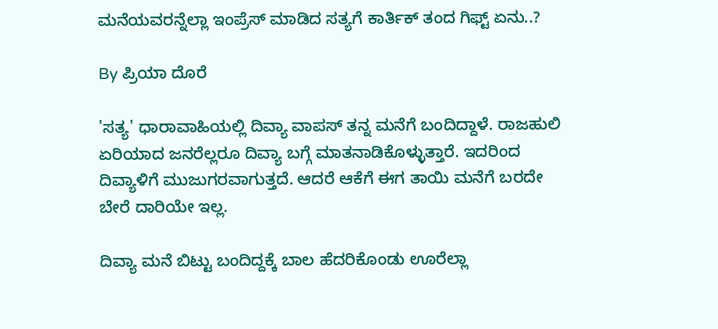ಮನೆಯವರನ್ನೆಲ್ಲಾ ಇಂಪ್ರೆಸ್ ಮಾಡಿದ ಸತ್ಯಗೆ ಕಾರ್ತಿಕ್ ತಂದ ಗಿಫ್ಟ್ ಏನು..?

By ಪ್ರಿಯಾ ದೊರೆ

'ಸತ್ಯ' ಧಾರಾವಾಹಿಯಲ್ಲಿ ದಿವ್ಯಾ ವಾಪಸ್ ತನ್ನ ಮನೆಗೆ ಬಂದಿದ್ದಾಳೆ. ರಾಜಹುಲಿ ಏರಿಯಾದ ಜನರೆಲ್ಲರೂ ದಿವ್ಯಾ ಬಗ್ಗೆ ಮಾತನಾಡಿಕೊಳ್ಳುತ್ತಾರೆ. ಇದರಿಂದ ದಿವ್ಯಾಳಿಗೆ ಮುಜುಗರವಾಗುತ್ತದೆ. ಆದರೆ ಆಕೆಗೆ ಈಗ ತಾಯಿ ಮನೆಗೆ ಬರದೇ ಬೇರೆ ದಾರಿಯೇ ಇಲ್ಲ.

ದಿವ್ಯಾ ಮನೆ ಬಿಟ್ಟು ಬಂದಿದ್ದಕ್ಕೆ ಬಾಲ ಹೆದರಿಕೊಂಡು ಊರೆಲ್ಲಾ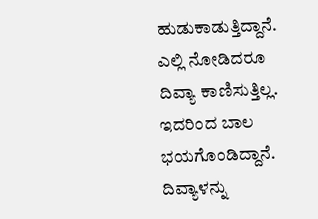ಹುಡುಕಾಡುತ್ತಿದ್ದಾನೆ. ಎಲ್ಲಿ ನೋಡಿದರೂ ದಿವ್ಯಾ ಕಾಣಿಸುತ್ತಿಲ್ಲ. ಇದರಿಂದ ಬಾಲ ಭಯಗೊಂಡಿದ್ದಾನೆ. ದಿವ್ಯಾಳನ್ನು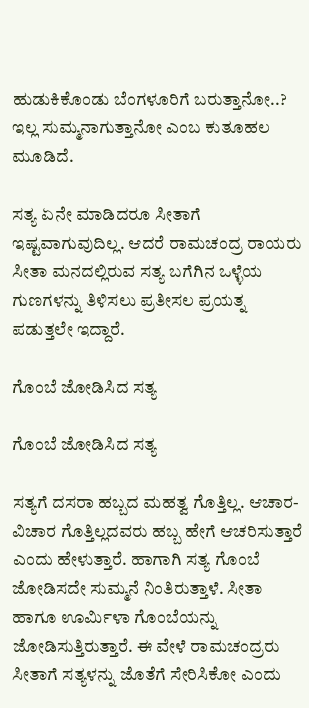ಹುಡುಕಿಕೊಂಡು ಬೆಂಗಳೂರಿಗೆ ಬರುತ್ತಾನೋ..? ಇಲ್ಲ ಸುಮ್ಮನಾಗುತ್ತಾನೋ ಎಂಬ ಕುತೂಹಲ ಮೂಡಿದೆ.

ಸತ್ಯ ಏನೇ ಮಾಡಿದರೂ ಸೀತಾಗೆ ಇಷ್ಟವಾಗುವುದಿಲ್ಲ. ಆದರೆ ರಾಮಚಂದ್ರ ರಾಯರು ಸೀತಾ ಮನದಲ್ಲಿರುವ ಸತ್ಯ ಬಗೆಗಿನ ಒಳ್ಳೆಯ ಗುಣಗಳನ್ನು ತಿಳಿಸಲು ಪ್ರತೀಸಲ ಪ್ರಯತ್ನ ಪಡುತ್ತಲೇ ಇದ್ದಾರೆ.

ಗೊಂಬೆ ಜೋಡಿಸಿದ ಸತ್ಯ

ಗೊಂಬೆ ಜೋಡಿಸಿದ ಸತ್ಯ

ಸತ್ಯಗೆ ದಸರಾ ಹಬ್ಬದ ಮಹತ್ವ ಗೊತ್ತಿಲ್ಲ. ಆಚಾರ-ವಿಚಾರ ಗೊತ್ತಿಲ್ಲದವರು ಹಬ್ಬ ಹೇಗೆ ಆಚರಿಸುತ್ತಾರೆ ಎಂದು ಹೇಳುತ್ತಾರೆ. ಹಾಗಾಗಿ ಸತ್ಯ ಗೊಂಬೆ ಜೋಡಿಸದೇ ಸುಮ್ಮನೆ ನಿಂತಿರುತ್ತಾಳೆ. ಸೀತಾ ಹಾಗೂ ಊರ್ಮಿಳಾ ಗೊಂಬೆಯನ್ನು ಜೋಡಿಸುತ್ತಿರುತ್ತಾರೆ. ಈ ವೇಳೆ ರಾಮಚಂದ್ರರು ಸೀತಾಗೆ ಸತ್ಯಳನ್ನು ಜೊತೆಗೆ ಸೇರಿಸಿಕೋ ಎಂದು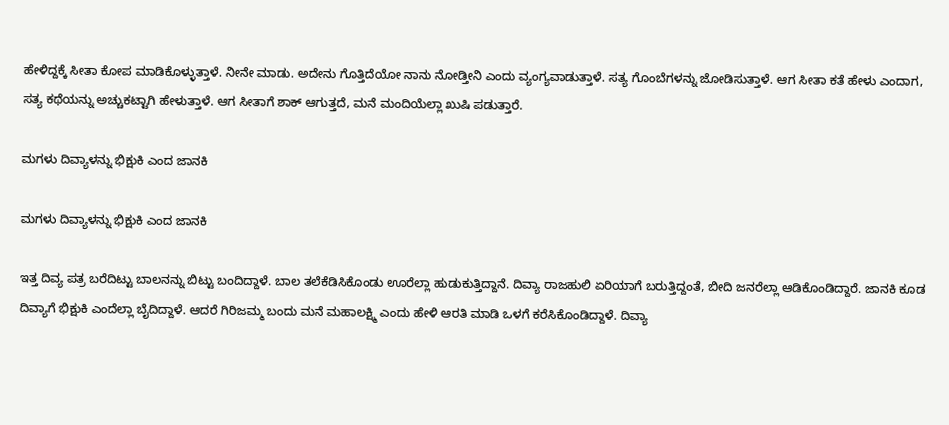ಹೇಳಿದ್ದಕ್ಕೆ ಸೀತಾ ಕೋಪ ಮಾಡಿಕೊಳ್ಳುತ್ತಾಳೆ. ನೀನೇ ಮಾಡು. ಅದೇನು ಗೊತ್ತಿದೆಯೋ ನಾನು ನೋಡ್ತೀನಿ ಎಂದು ವ್ಯಂಗ್ಯವಾಡುತ್ತಾಳೆ. ಸತ್ಯ ಗೊಂಬೆಗಳನ್ನು ಜೋಡಿಸುತ್ತಾಳೆ. ಆಗ ಸೀತಾ ಕತೆ ಹೇಳು ಎಂದಾಗ, ಸತ್ಯ ಕಥೆಯನ್ನು ಅಚ್ಚುಕಟ್ಟಾಗಿ ಹೇಳುತ್ತಾಳೆ. ಆಗ ಸೀತಾಗೆ ಶಾಕ್ ಆಗುತ್ತದೆ, ಮನೆ ಮಂದಿಯೆಲ್ಲಾ ಖುಷಿ ಪಡುತ್ತಾರೆ.

ಮಗಳು ದಿವ್ಯಾಳನ್ನು ಭಿಕ್ಷುಕಿ ಎಂದ ಜಾನಕಿ

ಮಗಳು ದಿವ್ಯಾಳನ್ನು ಭಿಕ್ಷುಕಿ ಎಂದ ಜಾನಕಿ

ಇತ್ತ ದಿವ್ಯ ಪತ್ರ ಬರೆದಿಟ್ಟು ಬಾಲನನ್ನು ಬಿಟ್ಟು ಬಂದಿದ್ದಾಳೆ. ಬಾಲ ತಲೆಕೆಡಿಸಿಕೊಂಡು ಊರೆಲ್ಲಾ ಹುಡುಕುತ್ತಿದ್ದಾನೆ. ದಿವ್ಯಾ ರಾಜಹುಲಿ ಏರಿಯಾಗೆ ಬರುತ್ತಿದ್ದಂತೆ, ಬೀದಿ ಜನರೆಲ್ಲಾ ಆಡಿಕೊಂಡಿದ್ದಾರೆ. ಜಾನಕಿ ಕೂಡ ದಿವ್ಯಾಗೆ ಭಿಕ್ಷುಕಿ ಎಂದೆಲ್ಲಾ ಬೈದಿದ್ದಾಳೆ. ಆದರೆ ಗಿರಿಜಮ್ಮ ಬಂದು ಮನೆ ಮಹಾಲಕ್ಷ್ಮಿ ಎಂದು ಹೇಳಿ ಆರತಿ ಮಾಡಿ ಒಳಗೆ ಕರೆಸಿಕೊಂಡಿದ್ದಾಳೆ. ದಿವ್ಯಾ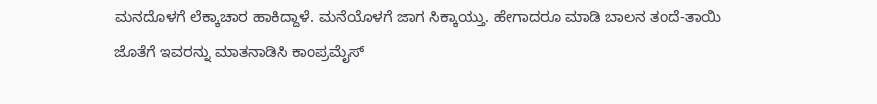ಮನದೊಳಗೆ ಲೆಕ್ಕಾಚಾರ ಹಾಕಿದ್ದಾಳೆ. ಮನೆಯೊಳಗೆ ಜಾಗ ಸಿಕ್ಕಾಯ್ತು. ಹೇಗಾದರೂ ಮಾಡಿ ಬಾಲನ ತಂದೆ-ತಾಯಿ ಜೊತೆಗೆ ಇವರನ್ನು ಮಾತನಾಡಿಸಿ ಕಾಂಪ್ರಮೈಸ್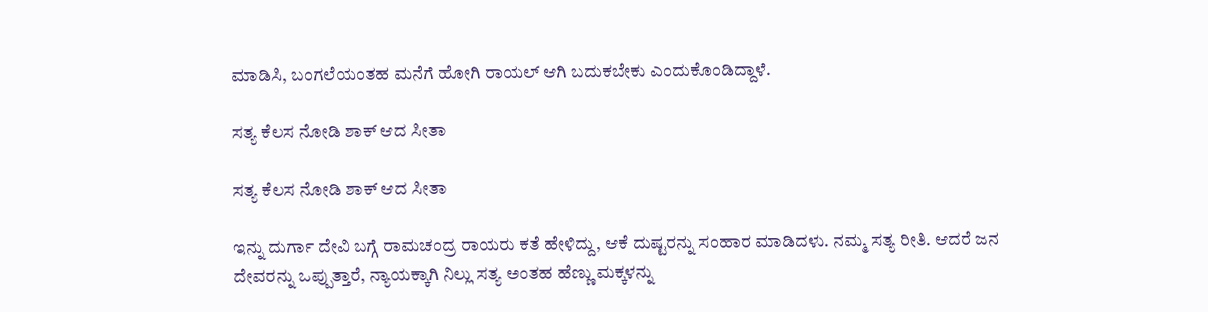ಮಾಡಿಸಿ, ಬಂಗಲೆಯಂತಹ ಮನೆಗೆ ಹೋಗಿ ರಾಯಲ್ ಆಗಿ ಬದುಕಬೇಕು ಎಂದುಕೊಂಡಿದ್ದಾಳೆ.

ಸತ್ಯ ಕೆಲಸ ನೋಡಿ ಶಾಕ್ ಆದ ಸೀತಾ

ಸತ್ಯ ಕೆಲಸ ನೋಡಿ ಶಾಕ್ ಆದ ಸೀತಾ

ಇನ್ನು ದುರ್ಗಾ ದೇವಿ ಬಗ್ಗೆ ರಾಮಚಂದ್ರ ರಾಯರು ಕತೆ ಹೇಳಿದ್ದು, ಆಕೆ ದುಷ್ಟರನ್ನು ಸಂಹಾರ ಮಾಡಿದಳು. ನಮ್ಮ ಸತ್ಯ ರೀತಿ. ಆದರೆ ಜನ ದೇವರನ್ನು ಒಪ್ಪುತ್ತಾರೆ, ನ್ಯಾಯಕ್ಕಾಗಿ ನಿಲ್ಲು ಸತ್ಯ ಅಂತಹ ಹೆಣ್ಣು ಮಕ್ಕಳನ್ನು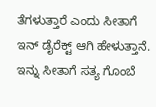ತೆಗಳುತ್ತಾರೆ ಎಂದು ಸೀತಾಗೆ ಇನ್ ಡೈರೆಕ್ಟ್ ಆಗಿ ಹೇಳುತ್ತಾನೆ. ಇನ್ನು ಸೀತಾಗೆ ಸತ್ಯ ಗೊಂಬೆ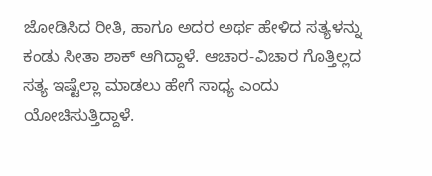ಜೋಡಿಸಿದ ರೀತಿ, ಹಾಗೂ ಅದರ ಅರ್ಥ ಹೇಳಿದ ಸತ್ಯಳನ್ನು ಕಂಡು ಸೀತಾ ಶಾಕ್ ಆಗಿದ್ದಾಳೆ. ಆಚಾರ-ವಿಚಾರ ಗೊತ್ತಿಲ್ಲದ ಸತ್ಯ ಇಷ್ಟೆಲ್ಲಾ ಮಾಡಲು ಹೇಗೆ ಸಾಧ್ಯ ಎಂದು ಯೋಚಿಸುತ್ತಿದ್ದಾಳೆ.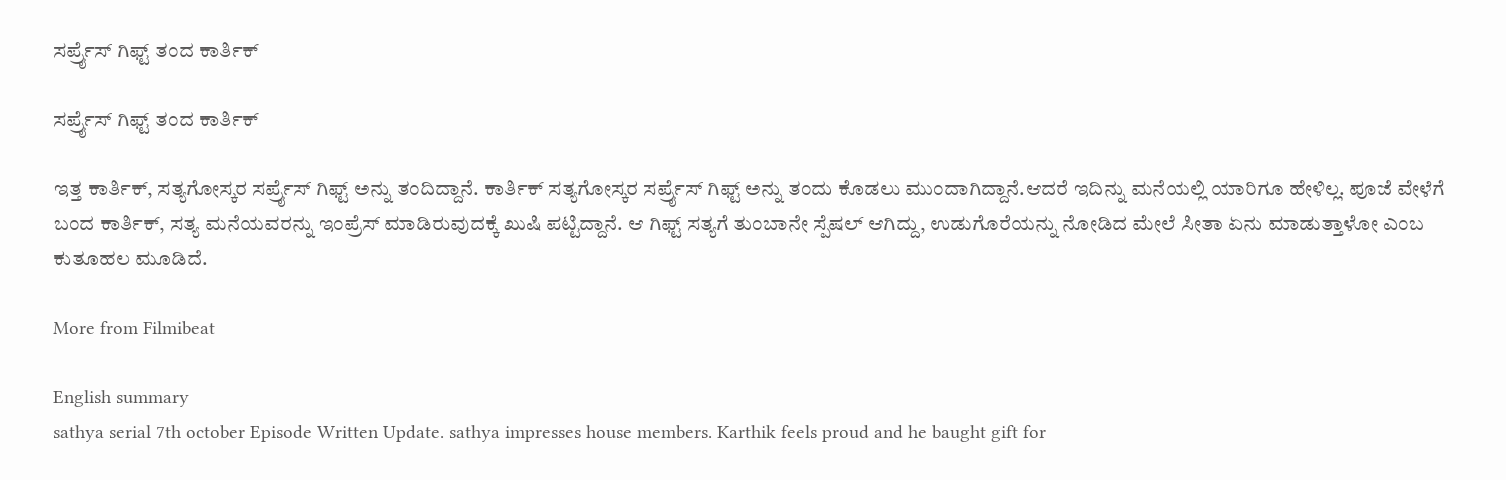ಸರ್ಪ್ರೈಸ್ ಗಿಫ್ಟ್ ತಂದ ಕಾರ್ತಿಕ್

ಸರ್ಪ್ರೈಸ್ ಗಿಫ್ಟ್ ತಂದ ಕಾರ್ತಿಕ್

ಇತ್ತ ಕಾರ್ತಿಕ್, ಸತ್ಯಗೋಸ್ಕರ ಸರ್ಪ್ರೈಸ್ ಗಿಫ್ಟ್ ಅನ್ನು ತಂದಿದ್ದಾನೆ. ಕಾರ್ತಿಕ್ ಸತ್ಯಗೋಸ್ಕರ ಸರ್ಪ್ರೈಸ್ ಗಿಫ್ಟ್ ಅನ್ನು ತಂದು ಕೊಡಲು ಮುಂದಾಗಿದ್ದಾನೆ.ಆದರೆ ಇದಿನ್ನು ಮನೆಯಲ್ಲಿ ಯಾರಿಗೂ ಹೇಳಿಲ್ಲ. ಪೂಜೆ ವೇಳೆಗೆ ಬಂದ ಕಾರ್ತಿಕ್, ಸತ್ಯ ಮನೆಯವರನ್ನು ಇಂಪ್ರೆಸ್ ಮಾಡಿರುವುದಕ್ಕೆ ಖುಷಿ ಪಟ್ಟಿದ್ದಾನೆ. ಆ ಗಿಫ್ಟ್ ಸತ್ಯಗೆ ತುಂಬಾನೇ ಸ್ಪೆಷಲ್ ಆಗಿದ್ದು, ಉಡುಗೊರೆಯನ್ನು ನೋಡಿದ ಮೇಲೆ ಸೀತಾ ಏನು ಮಾಡುತ್ತಾಳೋ ಎಂಬ ಕುತೂಹಲ ಮೂಡಿದೆ.

More from Filmibeat

English summary
sathya serial 7th october Episode Written Update. sathya impresses house members. Karthik feels proud and he baught gift for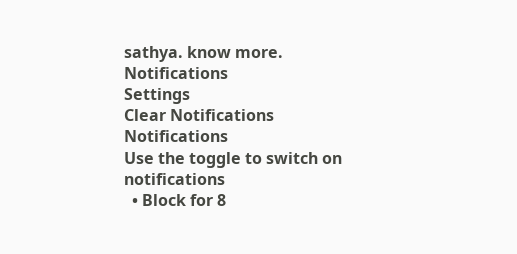sathya. know more.
Notifications
Settings
Clear Notifications
Notifications
Use the toggle to switch on notifications
  • Block for 8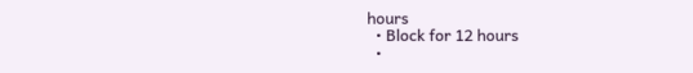hours
  • Block for 12 hours
  •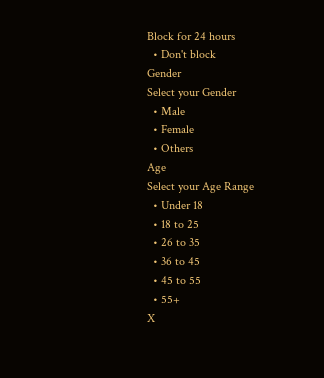Block for 24 hours
  • Don't block
Gender
Select your Gender
  • Male
  • Female
  • Others
Age
Select your Age Range
  • Under 18
  • 18 to 25
  • 26 to 35
  • 36 to 45
  • 45 to 55
  • 55+
X